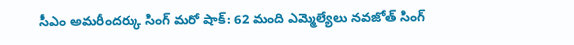సీఎం అమరీందర్కు సింగ్ మరో షాక్: 62 మంది ఎమ్మెల్యేలు నవజోత్ సింగ్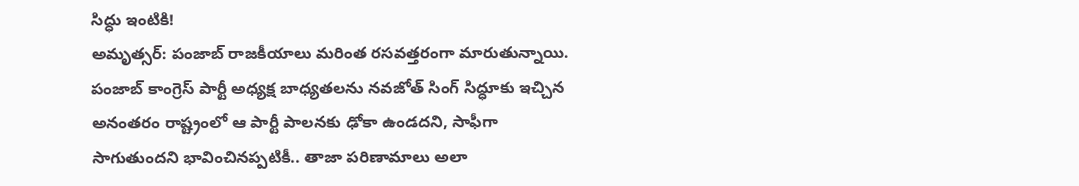సిద్ధు ఇంటికి!
అమృత్సర్: పంజాబ్ రాజకీయాలు మరింత రసవత్తరంగా మారుతున్నాయి. పంజాబ్ కాంగ్రెస్ పార్టీ అధ్యక్ష బాధ్యతలను నవజోత్ సింగ్ సిద్ధూకు ఇచ్చిన అనంతరం రాష్ట్రంలో ఆ పార్టీ పాలనకు ఢోకా ఉండదని, సాఫీగా సాగుతుందని భావించినప్పటికీ.. తాజా పరిణామాలు అలా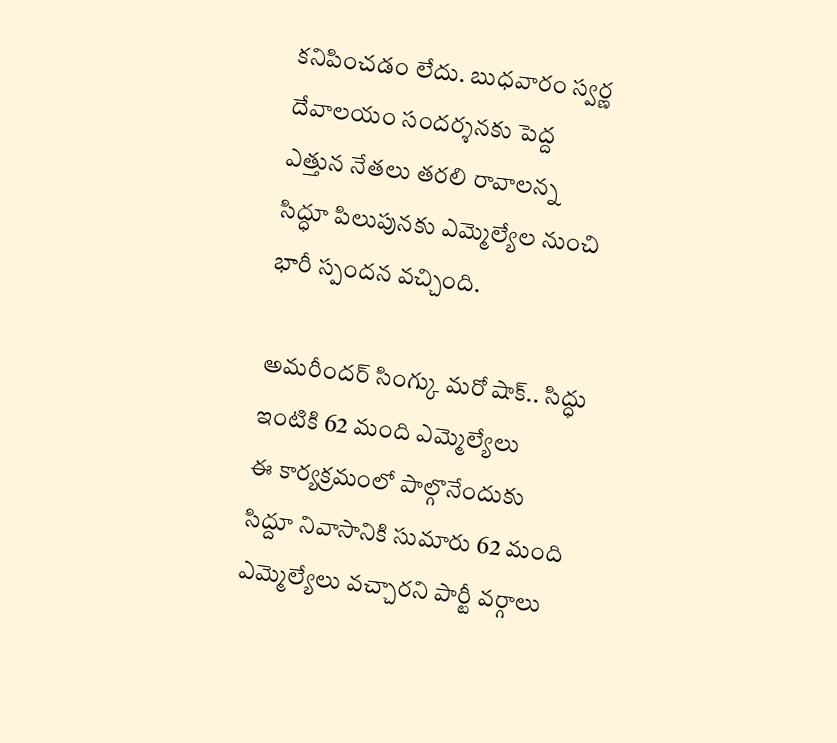కనిపించడం లేదు. బుధవారం స్వర్ణ దేవాలయం సందర్శనకు పెద్ద ఎత్తున నేతలు తరలి రావాలన్న సిద్ధూ పిలుపునకు ఎమ్మెల్యేల నుంచి భారీ స్పందన వచ్చింది.

అమరీందర్ సింగ్కు మరో షాక్.. సిద్ధు ఇంటికి 62 మంది ఎమ్మెల్యేలు
ఈ కార్యక్రమంలో పాల్గొనేందుకు సిద్దూ నివాసానికి సుమారు 62 మంది ఎమ్మెల్యేలు వచ్చారని పార్టీ వర్గాలు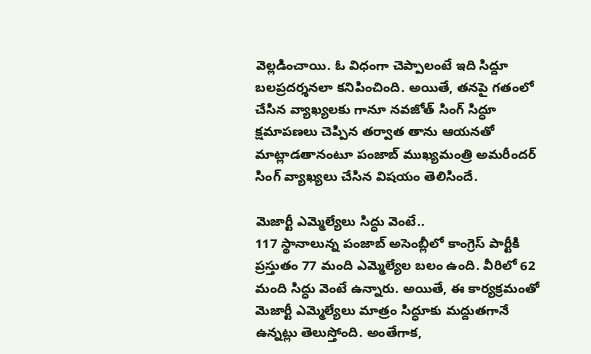వెల్లడించాయి. ఓ విధంగా చెప్పాలంటే ఇది సిద్దూ బలప్రదర్శనలా కనిపించింది. అయితే, తనపై గతంలో చేసిన వ్యాఖ్యలకు గానూ నవజోత్ సింగ్ సిద్ధూ క్షమాపణలు చెప్పిన తర్వాత తాను ఆయనతో మాట్లాడతానంటూ పంజాబ్ ముఖ్యమంత్రి అమరీందర్ సింగ్ వ్యాఖ్యలు చేసిన విషయం తెలిసిందే.

మెజార్టీ ఎమ్మెల్యేలు సిద్ధు వెంటే..
117 స్థానాలున్న పంజాబ్ అసెంబ్లీలో కాంగ్రెస్ పార్టీకి ప్రస్తుతం 77 మంది ఎమ్మెల్యేల బలం ఉంది. వీరిలో 62 మంది సిద్ధు వెంటే ఉన్నారు. అయితే, ఈ కార్యక్రమంతో మెజార్టీ ఎమ్మెల్యేలు మాత్రం సిద్ధూకు మద్దుతగానే ఉన్నట్లు తెలుస్తోంది. అంతేగాక,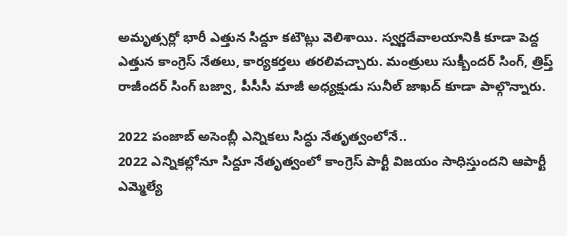అమృత్సర్లో భారీ ఎత్తున సిద్దూ కటౌట్లు వెలిశాయి. స్వర్ణదేవాలయానికి కూడా పెద్ద ఎత్తున కాంగ్రెస్ నేతలు, కార్యకర్తలు తరలివచ్చారు. మంత్రులు సుక్బీందర్ సింగ్, త్రిప్త్ రాజీందర్ సింగ్ బజ్వా, పీసీసీ మాజీ అధ్యక్షుడు సునీల్ జాఖద్ కూడా పాల్గొన్నారు.

2022 పంజాబ్ అసెంబ్లీ ఎన్నికలు సిద్ధు నేతృత్వంలోనే..
2022 ఎన్నికల్లోనూ సిద్దూ నేతృత్వంలో కాంగ్రెస్ పార్టీ విజయం సాధిస్తుందని ఆపార్టీ ఎమ్మెల్యే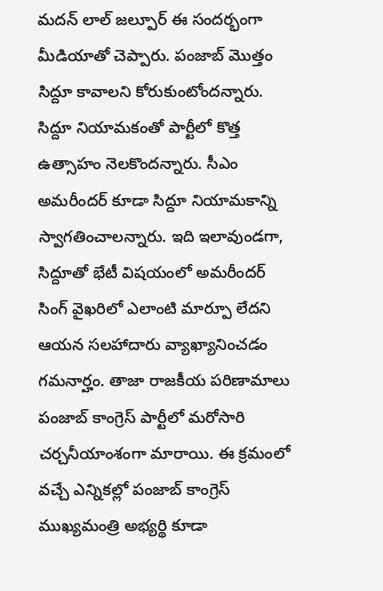మదన్ లాల్ జల్పూర్ ఈ సందర్భంగా మీడియాతో చెప్పారు. పంజాబ్ మొత్తం సిద్దూ కావాలని కోరుకుంటోందన్నారు. సిద్దూ నియామకంతో పార్టీలో కొత్త ఉత్సాహం నెలకొందన్నారు. సీఎం అమరీందర్ కూడా సిద్దూ నియామకాన్ని స్వాగతించాలన్నారు. ఇది ఇలావుండగా, సిద్దూతో భేటీ విషయంలో అమరీందర్ సింగ్ వైఖరిలో ఎలాంటి మార్పూ లేదని ఆయన సలహాదారు వ్యాఖ్యానించడం గమనార్హం. తాజా రాజకీయ పరిణామాలు పంజాబ్ కాంగ్రెస్ పార్టీలో మరోసారి చర్చనీయాంశంగా మారాయి. ఈ క్రమంలో వచ్చే ఎన్నికల్లో పంజాబ్ కాంగ్రెస్ ముఖ్యమంత్రి అభ్యర్థి కూడా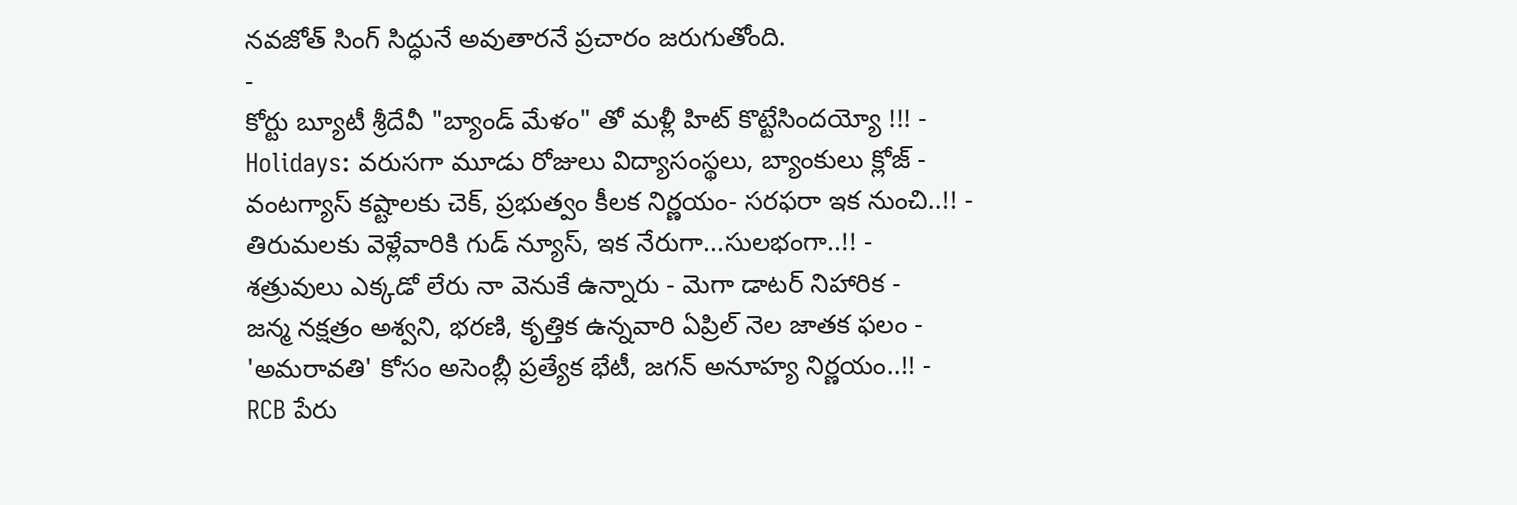నవజోత్ సింగ్ సిద్ధునే అవుతారనే ప్రచారం జరుగుతోంది.
-
కోర్టు బ్యూటీ శ్రీదేవీ "బ్యాండ్ మేళం" తో మళ్లీ హిట్ కొట్టేసిందయ్యో !!! -
Holidays: వరుసగా మూడు రోజులు విద్యాసంస్థలు, బ్యాంకులు క్లోజ్ -
వంటగ్యాస్ కష్టాలకు చెక్, ప్రభుత్వం కీలక నిర్ణయం- సరఫరా ఇక నుంచి..!! -
తిరుమలకు వెళ్లేవారికి గుడ్ న్యూస్, ఇక నేరుగా...సులభంగా..!! -
శత్రువులు ఎక్కడో లేరు నా వెనుకే ఉన్నారు - మెగా డాటర్ నిహారిక -
జన్మ నక్షత్రం అశ్వని, భరణి, కృత్తిక ఉన్నవారి ఏప్రిల్ నెల జాతక ఫలం -
'అమరావతి' కోసం అసెంబ్లీ ప్రత్యేక భేటీ, జగన్ అనూహ్య నిర్ణయం..!! -
RCB పేరు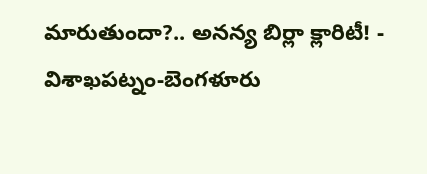మారుతుందా?.. అనన్య బిర్లా క్లారిటీ! -
విశాఖపట్నం-బెంగళూరు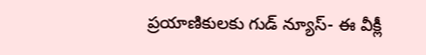ప్రయాణికులకు గుడ్ న్యూస్- ఈ వీక్లీ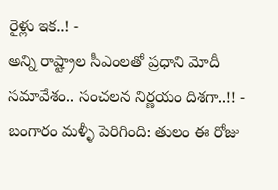రైళ్లు ఇక..! -
అన్ని రాష్ట్రాల సీఎంలతో ప్రధాని మోదీ సమావేశం.. సంచలన నిర్ణయం దిశగా..!! -
బంగారం మళ్ళీ పెరిగింది: తులం ఈ రోజు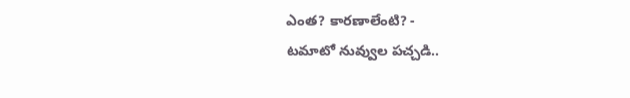ఎంత? కారణాలేంటి? -
టమాటో నువ్వుల పచ్చడి..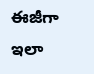ఈజీగా ఇలా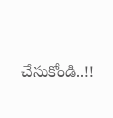చేసుకోండి..!!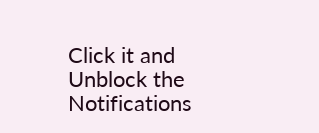Click it and Unblock the Notifications